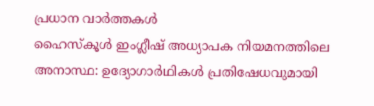പ്രധാന വാർത്തകൾ
ഹൈസ്കൂൾ ഇംഗ്ലീഷ് അധ്യാപക നിയമനത്തിലെ അനാസ്ഥ: ഉദ്യോഗാർഥികൾ പ്രതിഷേധവുമായി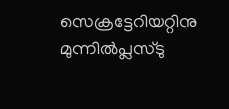സെക്രട്ടേറിയറ്റിനു മുന്നിൽപ്ലസ്ടു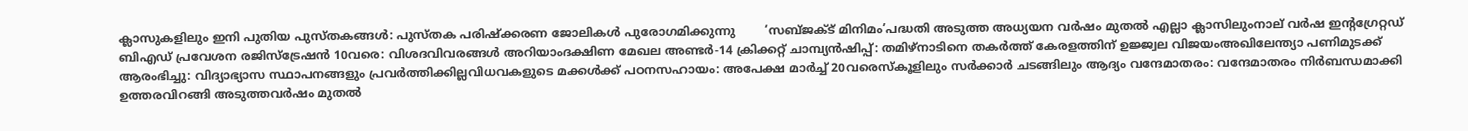ക്ലാസുകളിലും ഇനി പുതിയ പുസ്തകങ്ങൾ: പുസ്തക പരിഷ്ക്കരണ ജോലികൾ പുരോഗമിക്കുന്നു        ‘സബ്ജക്ട് മിനിമം’പദ്ധതി അടുത്ത അധ്യയന വർഷം മുതൽ എല്ലാ ക്ലാസിലുംനാല് വർഷ ഇന്റഗ്രേറ്റഡ് ബിഎഡ് പ്രവേശന രജിസ്‌ട്രേഷൻ 10വരെ: വിശദവിവരങ്ങൾ അറിയാംദക്ഷിണ മേഖല അണ്ടർ-14 ക്രിക്കറ്റ് ചാമ്പ്യൻഷിപ്പ്: തമിഴ്‌നാടിനെ തകർത്ത് കേരളത്തിന് ഉജ്ജ്വല വിജയംഅഖിലേന്ത്യാ പണിമുടക്ക് ആരംഭിച്ചു: വിദ്യാഭ്യാസ സ്ഥാപനങ്ങളും പ്രവർത്തിക്കില്ലവിധവകളുടെ മക്കൾക്ക് പഠനസഹായം: അപേക്ഷ മാർച്ച്‌ 20വരെസ്കൂളിലും സർക്കാർ ചടങ്ങിലും ആദ്യം വന്ദേമാതരം: വന്ദേമാതരം നിർബന്ധമാക്കി ഉത്തരവിറങ്ങി അടുത്തവർഷം മുതൽ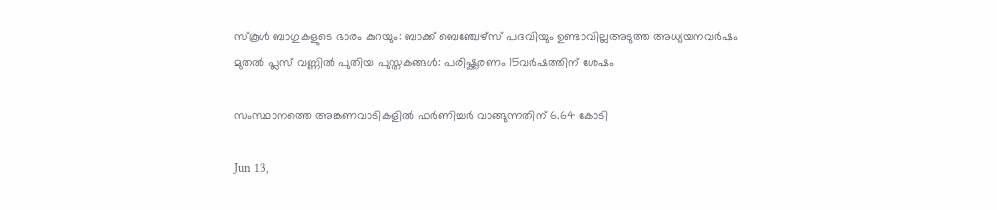സ്കൂൾ ബാഗുകളുടെ ഭാരം കുറയും: ബാക്ക് ബെഞ്ചേഴ്സ് പദവിയും ഉണ്ടാവില്ലഅടുത്ത അധ്യയനവർഷം മുതൽ പ്ലസ് വണ്ണിൽ പുതിയ പുസ്തകങ്ങൾ: പരിഷ്ക്കരണം 15വർഷത്തിന് ശേഷം

സംസ്ഥാനത്തെ അങ്കണവാടികളില്‍ ഫര്‍ണിച്ചര്‍ വാങ്ങുന്നതിന് 6.64 കോടി

Jun 13,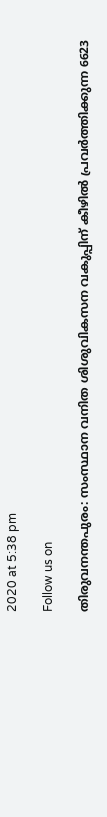2020 at 5:38 pm

Follow us on

തിരുവനന്തപുരം: സംസ്ഥാന വനിത ശിശുവികസന വകുപ്പിന് കീഴില്‍ പ്രവര്‍ത്തിക്കുന്ന 6623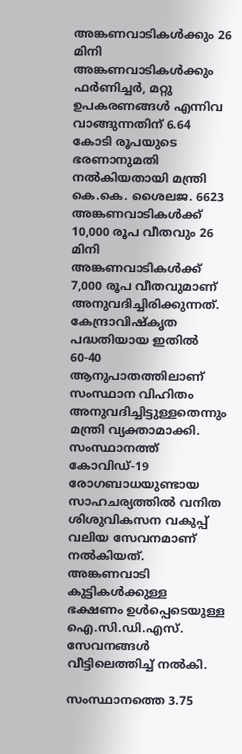അങ്കണവാടികള്‍ക്കും 26 മിനി അങ്കണവാടികള്‍ക്കും ഫര്‍ണിച്ചര്‍, മറ്റു ഉപകരണങ്ങൾ എന്നിവ വാങ്ങുന്നതിന് 6.64 കോടി രൂപയുടെ ഭരണാനുമതി നല്‍കിയതായി മന്ത്രി കെ.കെ. ശൈലജ. 6623 അങ്കണവാടികള്‍ക്ക് 10,000 രൂപ വീതവും 26 മിനി അങ്കണവാടികള്‍ക്ക് 7,000 രൂപ വീതവുമാണ് അനുവദിച്ചിരിക്കുന്നത്. കേന്ദ്രാവിഷ്‌കൃത പദ്ധതിയായ ഇതില്‍ 60-40 ആനുപാതത്തിലാണ് സംസ്ഥാന വിഹിതം അനുവദിച്ചിട്ടുള്ളതെന്നും മന്ത്രി വ്യക്താമാക്കി.
സംസ്ഥാനത്ത് കോവിഡ്-19 രോഗബാധയുണ്ടായ സാഹചര്യത്തില്‍ വനിത ശിശുവികസന വകുപ്പ് വലിയ സേവനമാണ് നല്‍കിയത്. അങ്കണവാടി കുട്ടികള്‍ക്കുള്ള ഭക്ഷണം ഉള്‍പ്പെടെയുള്ള ഐ.സി.ഡി.എസ്. സേവനങ്ങള്‍ വീട്ടിലെത്തിച്ച് നല്‍കി.

സംസ്ഥാനത്തെ 3.75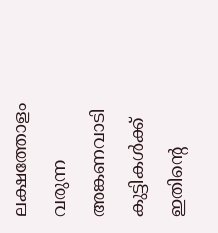ലക്ഷത്തോളം വരുന്ന അങ്കണവാടി കുട്ടികള്‍ക്ക് ഇതിന്റെ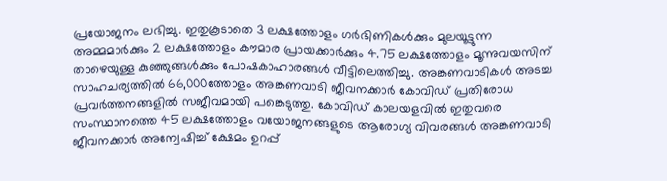പ്രയോജനം ലഭിച്ചു. ഇതുകൂടാതെ 3 ലക്ഷത്തോളം ഗര്‍ഭിണികള്‍ക്കും മുലയൂട്ടുന്ന അമ്മമാര്‍ക്കും 2 ലക്ഷത്തോളം കൗമാര പ്രായക്കാര്‍ക്കും 4.75 ലക്ഷത്തോളം മൂന്നുവയസിന് താഴെയുള്ള കുഞ്ഞുങ്ങള്‍ക്കും പോഷകാഹാരങ്ങള്‍ വീട്ടിലെത്തിച്ചു. അങ്കണവാടികള്‍ അടച്ച സാഹചര്യത്തില്‍ 66,000ത്തോളം അങ്കണവാടി ജീവനക്കാര്‍ കോവിഡ് പ്രതിരോധ പ്രവര്‍ത്തനങ്ങളില്‍ സജീവമായി പങ്കെടുത്തു. കോവിഡ് കാലയളവില്‍ ഇതുവരെ സംസ്ഥാനത്തെ 45 ലക്ഷത്തോളം വയോജനങ്ങളുടെ ആരോഗ്യ വിവരങ്ങള്‍ അങ്കണവാടി ജീവനക്കാര്‍ അന്വേഷിച്ച് ക്ഷേമം ഉറപ്പ്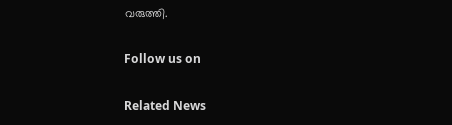വരുത്തി.

Follow us on

Related News